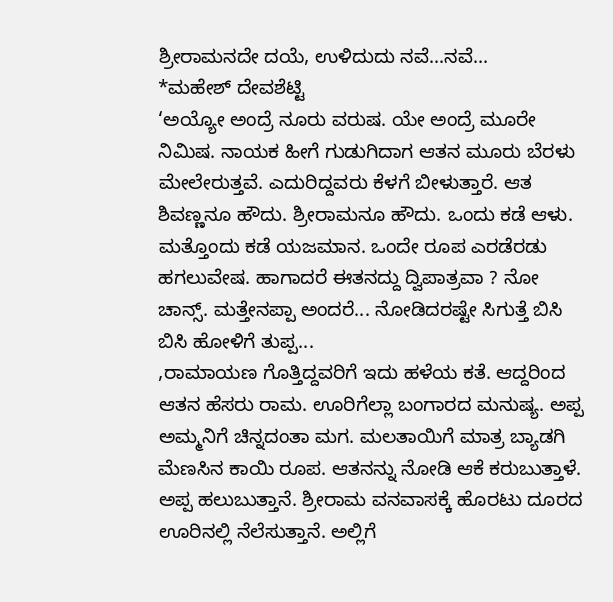ಶ್ರೀರಾಮನದೇ ದಯೆ, ಉಳಿದುದು ನವೆ...ನವೆ...
*ಮಹೇಶ್ ದೇವಶೆಟ್ಟಿ
‘ಅಯ್ಯೋ ಅಂದ್ರೆ ನೂರು ವರುಷ. ಯೇ ಅಂದ್ರೆ ಮೂರೇ ನಿಮಿಷ. ನಾಯಕ ಹೀಗೆ ಗುಡುಗಿದಾಗ ಆತನ ಮೂರು ಬೆರಳು ಮೇಲೇರುತ್ತವೆ. ಎದುರಿದ್ದವರು ಕೆಳಗೆ ಬೀಳುತ್ತಾರೆ. ಆತ ಶಿವಣ್ಣನೂ ಹೌದು. ಶ್ರೀರಾಮನೂ ಹೌದು. ಒಂದು ಕಡೆ ಆಳು. ಮತ್ತೊಂದು ಕಡೆ ಯಜಮಾನ. ಒಂದೇ ರೂಪ ಎರಡೆರಡು ಹಗಲುವೇಷ. ಹಾಗಾದರೆ ಈತನದ್ದು ದ್ವಿಪಾತ್ರವಾ ? ನೋ ಚಾನ್ಸ್. ಮತ್ತೇನಪ್ಪಾ ಅಂದರೆ... ನೋಡಿದರಷ್ಟೇ ಸಿಗುತ್ತೆ ಬಿಸಿ ಬಿಸಿ ಹೋಳಿಗೆ ತುಪ್ಪ...
,ರಾಮಾಯಣ ಗೊತ್ತಿದ್ದವರಿಗೆ ಇದು ಹಳೆಯ ಕತೆ. ಆದ್ದರಿಂದ ಆತನ ಹೆಸರು ರಾಮ. ಊರಿಗೆಲ್ಲಾ ಬಂಗಾರದ ಮನುಷ್ಯ. ಅಪ್ಪ ಅಮ್ಮನಿಗೆ ಚಿನ್ನದಂತಾ ಮಗ. ಮಲತಾಯಿಗೆ ಮಾತ್ರ ಬ್ಯಾಡಗಿ ಮೆಣಸಿನ ಕಾಯಿ ರೂಪ. ಆತನನ್ನು ನೋಡಿ ಆಕೆ ಕರುಬುತ್ತಾಳೆ. ಅಪ್ಪ ಹಲುಬುತ್ತಾನೆ. ಶ್ರೀರಾಮ ವನವಾಸಕ್ಕೆ ಹೊರಟು ದೂರದ ಊರಿನಲ್ಲಿ ನೆಲೆಸುತ್ತಾನೆ. ಅಲ್ಲಿಗೆ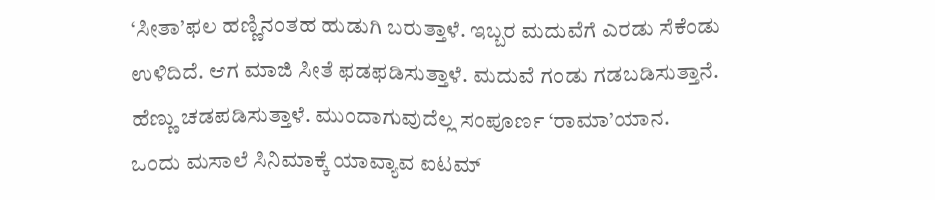‘ಸೀತಾ’ಫಲ ಹಣ್ಣಿನಂತಹ ಹುಡುಗಿ ಬರುತ್ತಾಳೆ. ಇಬ್ಬರ ಮದುವೆಗೆ ಎರಡು ಸೆಕೆಂಡು ಉಳಿದಿದೆ. ಆಗ ಮಾಜಿ ಸೀತೆ ಫಡಫಡಿಸುತ್ತಾಳೆ. ಮದುವೆ ಗಂಡು ಗಡಬಡಿಸುತ್ತಾನೆ. ಹೆಣ್ಣು ಚಡಪಡಿಸುತ್ತಾಳೆ. ಮುಂದಾಗುವುದೆಲ್ಲ ಸಂಪೂರ್ಣ ‘ರಾಮಾ’ಯಾನ.
ಒಂದು ಮಸಾಲೆ ಸಿನಿಮಾಕ್ಕೆ ಯಾವ್ಯಾವ ಐಟಮ್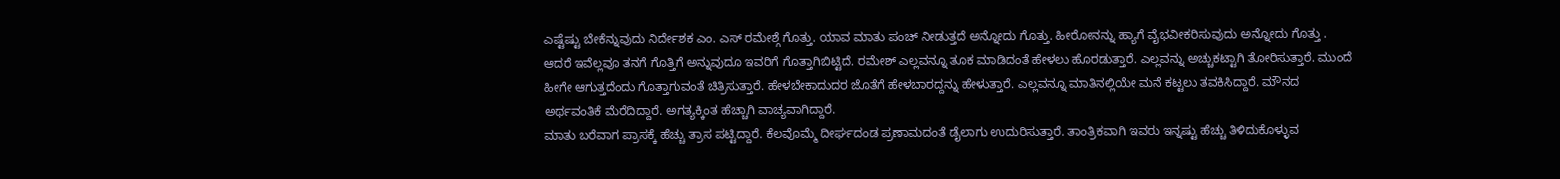ಎಷ್ಟೆಷ್ಟು ಬೇಕೆನ್ನುವುದು ನಿರ್ದೇಶಕ ಎಂ. ಎಸ್ ರಮೇಶ್ಗೆ ಗೊತ್ತು. ಯಾವ ಮಾತು ಪಂಚ್ ನೀಡುತ್ತದೆ ಅನ್ನೋದು ಗೊತ್ತು. ಹೀರೋನನ್ನು ಹ್ಯಾಗೆ ವೈಭವೀಕರಿಸುವುದು ಅನ್ನೋದು ಗೊತ್ತು . ಆದರೆ ಇವೆಲ್ಲವೂ ತನಗೆ ಗೊತ್ತಿಗೆ ಅನ್ನುವುದೂ ಇವರಿಗೆ ಗೊತ್ತಾಗಿಬಿಟ್ಟಿದೆ. ರಮೇಶ್ ಎಲ್ಲವನ್ನೂ ತೂಕ ಮಾಡಿದಂತೆ ಹೇಳಲು ಹೊರಡುತ್ತಾರೆ. ಎಲ್ಲವನ್ನು ಅಚ್ಚುಕಟ್ಟಾಗಿ ತೋರಿಸುತ್ತಾರೆ. ಮುಂದೆ ಹೀಗೇ ಆಗುತ್ತದೆಂದು ಗೊತ್ತಾಗುವಂತೆ ಚಿತ್ರಿಸುತ್ತಾರೆ. ಹೇಳಬೇಕಾದುದರ ಜೊತೆಗೆ ಹೇಳಬಾರದ್ದನ್ನು ಹೇಳುತ್ತಾರೆ. ಎಲ್ಲವನ್ನೂ ಮಾತಿನಲ್ಲಿಯೇ ಮನೆ ಕಟ್ಟಲು ತವಕಿಸಿದ್ದಾರೆ. ಮೌನದ ಅರ್ಥವಂತಿಕೆ ಮೆರೆದಿದ್ದಾರೆ. ಅಗತ್ಯಕ್ಕಿಂತ ಹೆಚ್ಚಾಗಿ ವಾಚ್ಯವಾಗಿದ್ದಾರೆ.
ಮಾತು ಬರೆವಾಗ ಪ್ರಾಸಕ್ಕೆ ಹೆಚ್ಚು ತ್ರಾಸ ಪಟ್ಟಿದ್ದಾರೆ. ಕೆಲವೊಮ್ಮೆ ದೀರ್ಘದಂಡ ಪ್ರಣಾಮದಂತೆ ಡೈಲಾಗು ಉದುರಿಸುತ್ತಾರೆ. ತಾಂತ್ರಿಕವಾಗಿ ಇವರು ಇನ್ನಷ್ಟು ಹೆಚ್ಚು ತಿಳಿದುಕೊಳ್ಳುವ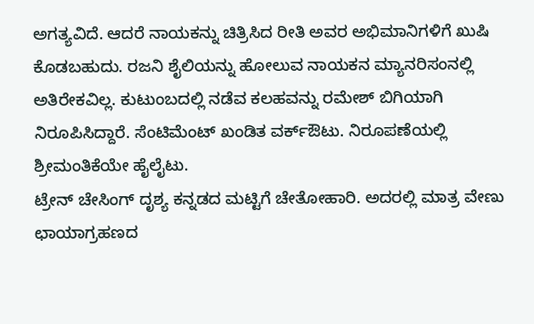ಅಗತ್ಯವಿದೆ. ಆದರೆ ನಾಯಕನ್ನು ಚಿತ್ರಿಸಿದ ರೀತಿ ಅವರ ಅಭಿಮಾನಿಗಳಿಗೆ ಖುಷಿ ಕೊಡಬಹುದು. ರಜನಿ ಶೈಲಿಯನ್ನು ಹೋಲುವ ನಾಯಕನ ಮ್ಯಾನರಿಸಂನಲ್ಲಿ ಅತಿರೇಕವಿಲ್ಲ. ಕುಟುಂಬದಲ್ಲಿ ನಡೆವ ಕಲಹವನ್ನು ರಮೇಶ್ ಬಿಗಿಯಾಗಿ ನಿರೂಪಿಸಿದ್ದಾರೆ. ಸೆಂಟಿಮೆಂಟ್ ಖಂಡಿತ ವರ್ಕ್ಔಟು. ನಿರೂಪಣೆಯಲ್ಲಿ ಶ್ರೀಮಂತಿಕೆಯೇ ಹೈಲೈಟು.
ಟ್ರೇನ್ ಚೇಸಿಂಗ್ ದೃಶ್ಯ ಕನ್ನಡದ ಮಟ್ಟಿಗೆ ಚೇತೋಹಾರಿ. ಅದರಲ್ಲಿ ಮಾತ್ರ ವೇಣು ಛಾಯಾಗ್ರಹಣದ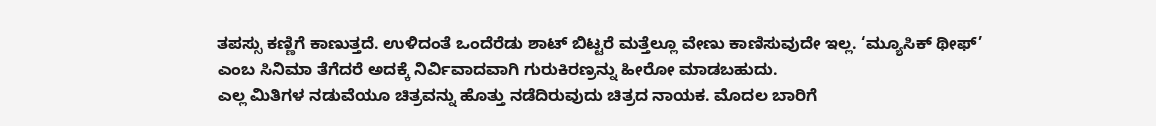ತಪಸ್ಸು ಕಣ್ಣಿಗೆ ಕಾಣುತ್ತದೆ. ಉಳಿದಂತೆ ಒಂದೆರೆಡು ಶಾಟ್ ಬಿಟ್ಟರೆ ಮತ್ತೆಲ್ಲೂ ವೇಣು ಕಾಣಿಸುವುದೇ ಇಲ್ಲ. ‘ಮ್ಯೂಸಿಕ್ ಥೀಫ್’ ಎಂಬ ಸಿನಿಮಾ ತೆಗೆದರೆ ಅದಕ್ಕೆ ನಿರ್ವಿವಾದವಾಗಿ ಗುರುಕಿರಣ್ರನ್ನು ಹೀರೋ ಮಾಡಬಹುದು.
ಎಲ್ಲ ಮಿತಿಗಳ ನಡುವೆಯೂ ಚಿತ್ರವನ್ನು ಹೊತ್ತು ನಡೆದಿರುವುದು ಚಿತ್ರದ ನಾಯಕ. ಮೊದಲ ಬಾರಿಗೆ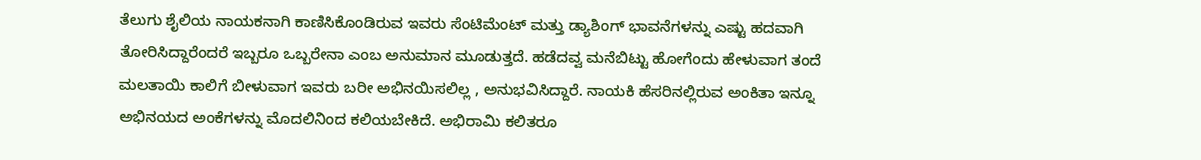ತೆಲುಗು ಶೈಲಿಯ ನಾಯಕನಾಗಿ ಕಾಣಿಸಿಕೊಂಡಿರುವ ಇವರು ಸೆಂಟಿಮೆಂಟ್ ಮತ್ತು ಡ್ಯಾಶಿಂಗ್ ಭಾವನೆಗಳನ್ನು ಎಷ್ಟು ಹದವಾಗಿ ತೋರಿಸಿದ್ದಾರೆಂದರೆ ಇಬ್ಬರೂ ಒಬ್ಬರೇನಾ ಎಂಬ ಅನುಮಾನ ಮೂಡುತ್ತದೆ. ಹಡೆದವ್ವ ಮನೆಬಿಟ್ಟು ಹೋಗೆಂದು ಹೇಳುವಾಗ ತಂದೆ ಮಲತಾಯಿ ಕಾಲಿಗೆ ಬೀಳುವಾಗ ಇವರು ಬರೀ ಅಭಿನಯಿಸಲಿಲ್ಲ , ಅನುಭವಿಸಿದ್ದಾರೆ. ನಾಯಕಿ ಹೆಸರಿನಲ್ಲಿರುವ ಅಂಕಿತಾ ಇನ್ನೂ ಅಭಿನಯದ ಅಂಕೆಗಳನ್ನು ಮೊದಲಿನಿಂದ ಕಲಿಯಬೇಕಿದೆ. ಅಭಿರಾಮಿ ಕಲಿತರೂ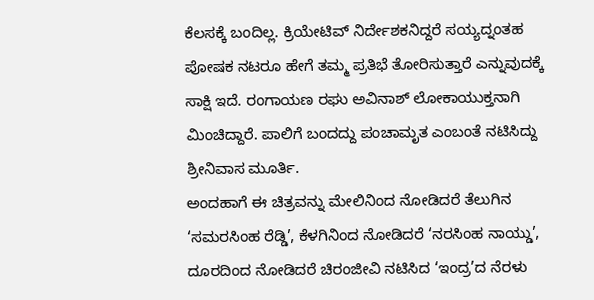ಕೆಲಸಕ್ಕೆ ಬಂದಿಲ್ಲ. ಕ್ರಿಯೇಟಿವ್ ನಿರ್ದೇಶಕನಿದ್ದರೆ ಸಯ್ಯದ್ನಂತಹ ಪೋಷಕ ನಟರೂ ಹೇಗೆ ತಮ್ಮ ಪ್ರತಿಭೆ ತೋರಿಸುತ್ತಾರೆ ಎನ್ನುವುದಕ್ಕೆ ಸಾಕ್ಷಿ ಇದೆ. ರಂಗಾಯಣ ರಘು ಅವಿನಾಶ್ ಲೋಕಾಯುಕ್ತನಾಗಿ ಮಿಂಚಿದ್ದಾರೆ. ಪಾಲಿಗೆ ಬಂದದ್ದು ಪಂಚಾಮೃತ ಎಂಬಂತೆ ನಟಿಸಿದ್ದು ಶ್ರೀನಿವಾಸ ಮೂರ್ತಿ.
ಅಂದಹಾಗೆ ಈ ಚಿತ್ರವನ್ನು ಮೇಲಿನಿಂದ ನೋಡಿದರೆ ತೆಲುಗಿನ ‘ಸಮರಸಿಂಹ ರೆಡ್ಡಿ’, ಕೆಳಗಿನಿಂದ ನೋಡಿದರೆ ‘ನರಸಿಂಹ ನಾಯ್ಡು’, ದೂರದಿಂದ ನೋಡಿದರೆ ಚಿರಂಜೀವಿ ನಟಿಸಿದ ‘ಇಂದ್ರ’ದ ನೆರಳು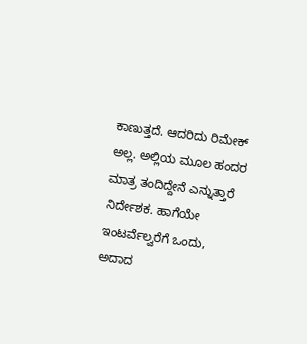ಕಾಣುತ್ತದೆ. ಆದರಿದು ರಿಮೇಕ್ ಅಲ್ಲ. ಅಲ್ಲಿಯ ಮೂಲ ಹಂದರ ಮಾತ್ರ ತಂದಿದ್ದೇನೆ ಎನ್ನುತ್ತಾರೆ ನಿರ್ದೇಶಕ. ಹಾಗೆಯೇ ಇಂಟರ್ವೆಲ್ವರೆಗೆ ಒಂದು, ಅದಾದ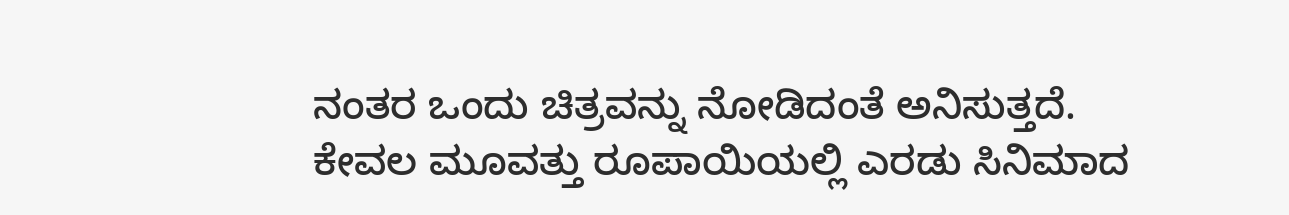ನಂತರ ಒಂದು ಚಿತ್ರವನ್ನು ನೋಡಿದಂತೆ ಅನಿಸುತ್ತದೆ. ಕೇವಲ ಮೂವತ್ತು ರೂಪಾಯಿಯಲ್ಲಿ ಎರಡು ಸಿನಿಮಾದ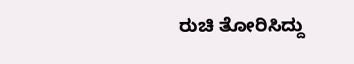ರುಚಿ ತೋರಿಸಿದ್ದು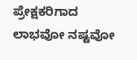ಪ್ರೇಕ್ಷಕರಿಗಾದ ಲಾಭವೋ ನಷ್ಟವೋ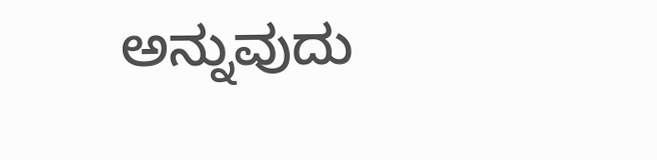ಅನ್ನುವುದು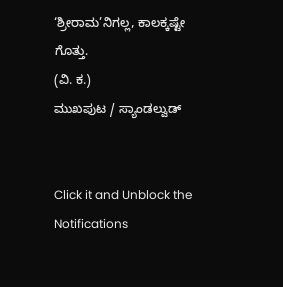‘ಶ್ರೀರಾಮ’ನಿಗಲ್ಲ, ಕಾಲಕ್ಕಷ್ಟೇ ಗೊತ್ತು.
(ವಿ. ಕ.)
ಮುಖಪುಟ / ಸ್ಯಾಂಡಲ್ವುಡ್


Click it and Unblock the Notifications